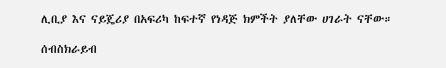ሊቢያ እና ናይጄሪያ በአፍሪካ ከፍተኛ የነዳጅ ክምችት ያለቸው ሀገራት ናቸው።

ሰብስክራይብ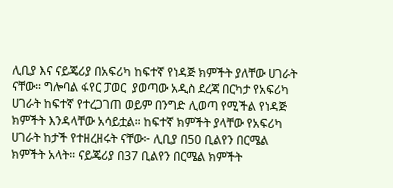ሊቢያ እና ናይጄሪያ በአፍሪካ ከፍተኛ የነዳጅ ክምችት ያለቸው ሀገራት ናቸው። ግሎባል ፋየር ፓወር  ያወጣው አዲስ ደረጃ በርካታ የአፍሪካ ሀገራት ከፍተኛ የተረጋገጠ ወይም በንግድ ሊወጣ የሚችል የነዳጅ ክምችት እንዳላቸው አሳይቷል። ከፍተኛ ክምችት ያላቸው የአፍሪካ ሀገራት ከታች የተዘረዘሩት ናቸው፦ ሊቢያ በ50 ቢልየን በርሜል ክምችት አላት። ናይጄሪያ በ37 ቢልየን በርሜል ክምችት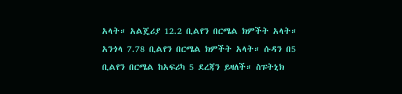አላት። አልጄሪያ 12.2 ቢልየን በርሜል ክምችት አላት። አንጎላ 7.78 ቢልየን በርሜል ክምችት አላት። ሱዳን በ5 ቢልየን በርሜል ከአፍሪካ 5 ደረጃን ይዛለች። ስፑትኒክ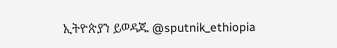ኢትዮጵያን ይወዳጁ @sputnik_ethiopia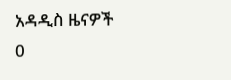አዳዲስ ዜናዎች
0